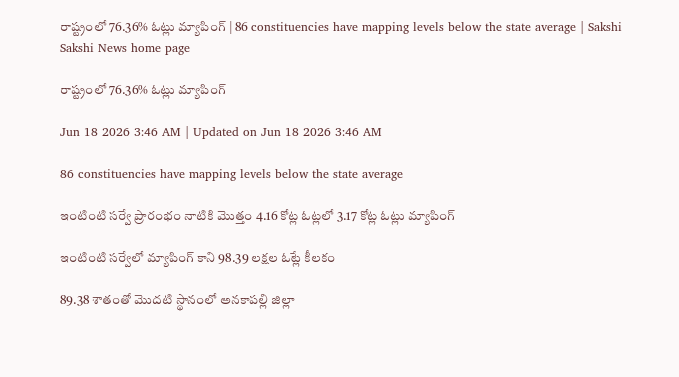రాష్ట్రంలో 76.36% ఓట్లు మ్యాపింగ్‌ | 86 constituencies have mapping levels below the state average | Sakshi
Sakshi News home page

రాష్ట్రంలో 76.36% ఓట్లు మ్యాపింగ్‌

Jun 18 2026 3:46 AM | Updated on Jun 18 2026 3:46 AM

86 constituencies have mapping levels below the state average

ఇంటింటి సర్వే ప్రారంభం నాటికి మొత్తం 4.16 కోట్ల ఓట్లలో 3.17 కోట్ల ఓట్లు మ్యాపింగ్‌

ఇంటింటి సర్వేలో మ్యాపింగ్‌ కాని 98.39 లక్షల ఓట్లే కీలకం

89.38 శాతంతో మొదటి స్థానంలో అనకాపల్లి జిల్లా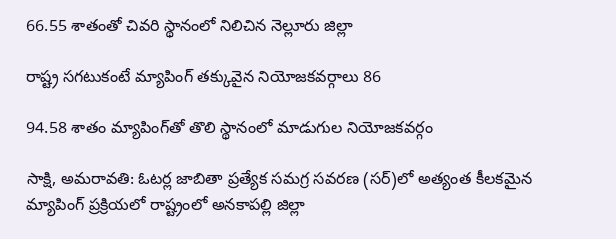66.55 శాతంతో చివరి స్థానంలో నిలిచిన నెల్లూరు జిల్లా

రాష్ట్ర సగటుకంటే మ్యాపింగ్‌ తక్కువైన నియోజకవర్గాలు 86

94.58 శాతం మ్యాపింగ్‌తో తొలి స్థానంలో మాడుగుల నియోజకవర్గం

సాక్షి, అమరావతి: ఓటర్ల జాబితా ప్రత్యేక సమగ్ర సవరణ (సర్‌)లో అత్యంత కీలకమైన మ్యాపింగ్‌ ప్రక్రియలో రాష్ట్రంలో అనకాపల్లి జిల్లా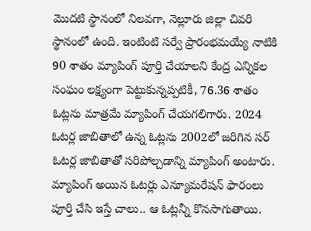మొదటి స్థానంలో నిలవగా, నెల్లూరు జిల్లా చివరి స్థానంలో ఉంది. ఇంటింటి సర్వే ప్రారంభమయ్యే నాటికి 90 శాతం మ్యాపింగ్‌ పూర్తి చేయాలని కేంద్ర ఎన్నికల సంఘం లక్ష్యంగా పెట్టుకున్నప్పటికీ, 76.36 శాతం ఓట్లను మాత్రమే మ్యాపింగ్‌ చేయగలిగారు. 2024 ఓటర్ల జాబితాలో ఉన్న ఓట్లను 2002లో జరిగిన సర్‌ ఓటర్ల జాబితాతో సరిపోల్చడాన్ని మ్యాపింగ్‌ అంటారు. మ్యాపింగ్‌ అయిన ఓటర్లు ఎన్యూమరేషన్‌ ఫారంలు పూర్తి చేసి ఇస్తే చాలు.. ఆ ఓట్లన్నీ కొనసాగుతాయి.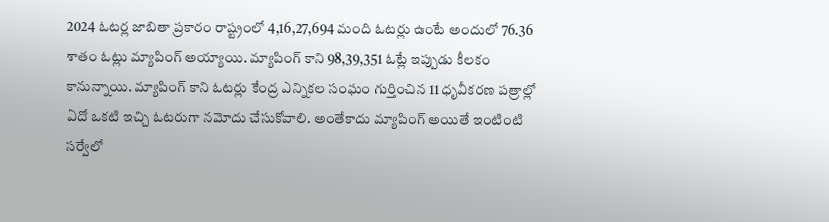2024 ఓటర్ల జాబితా ప్రకారం రాష్ట్రంలో 4,16,27,694 మంది ఓటర్లు ఉంటే అందులో 76.36 శాతం ఓట్లు మ్యాపింగ్‌ అయ్యాయి. మ్యాపింగ్‌ కాని 98,39,351 ఓట్లే ఇప్పుడు కీలకం కానున్నాయి. మ్యాపింగ్‌ కాని ఓటర్లు కేంద్ర ఎన్నికల సంఘం గుర్తించిన 11 ధృవీకరణ పత్రాల్లో ఏదో ఒకటి ఇచ్చి ఓటరుగా నమోదు చేసుకోవాలి. అంతేకాదు మ్యాపింగ్‌ అయితే ఇంటింటి సర్వేలో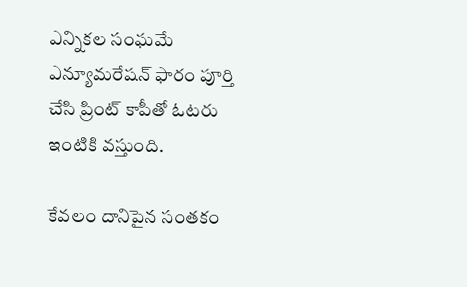ఎన్నికల సంఘమే ఎన్యూమరేషన్‌ ఫారం పూర్తి చేసి ప్రింట్‌ కాపీతో ఓటరు ఇంటికి వస్తుంది.

కేవలం దానిపైన సంతకం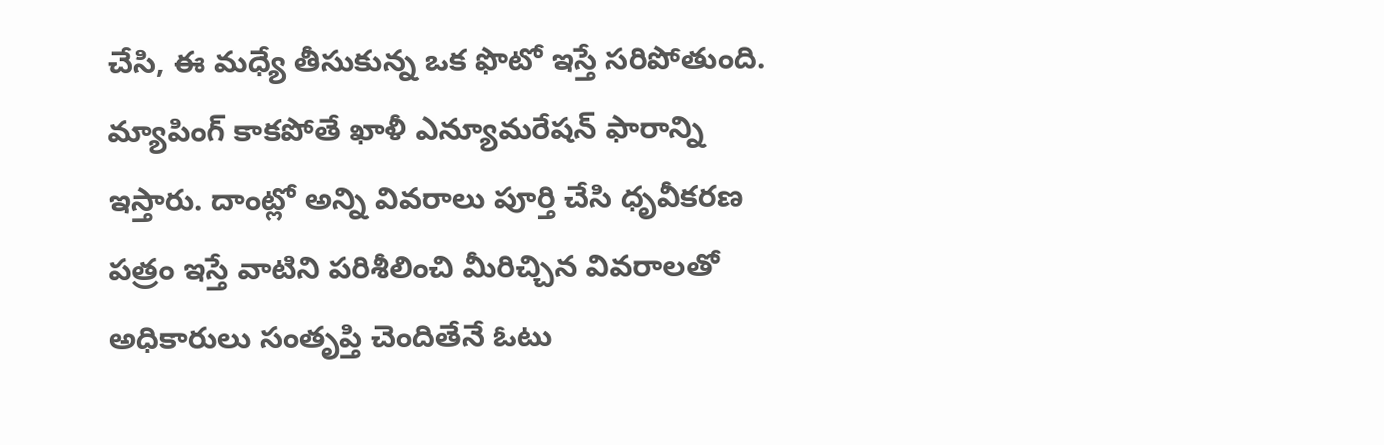చేసి, ఈ మధ్యే తీసుకున్న ఒక ఫొటో ఇస్తే సరిపోతుంది. మ్యాపింగ్‌ కాకపోతే ఖాళీ ఎన్యూమరేషన్‌ ఫారాన్ని ఇస్తారు. దాంట్లో అన్ని వివరాలు పూర్తి చేసి ధృవీకరణ పత్రం ఇస్తే వాటిని పరిశీలించి మీరిచ్చిన వివరాలతో అధికారులు సంతృప్తి చెందితేనే ఓటు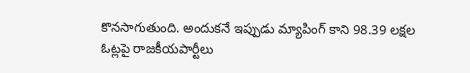కొనసాగుతుంది. అందుకనే ఇప్పుడు మ్యాపింగ్‌ కాని 98.39 లక్షల ఓట్లపై రాజకీయపార్టీలు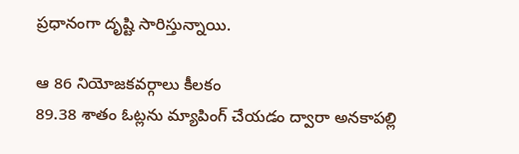ప్రధానంగా దృష్టి సారిస్తున్నాయి.

ఆ 86 నియోజకవర్గాలు కీలకం
89.38 శాతం ఓట్లను మ్యాపింగ్‌ చేయడం ద్వారా అనకాపల్లి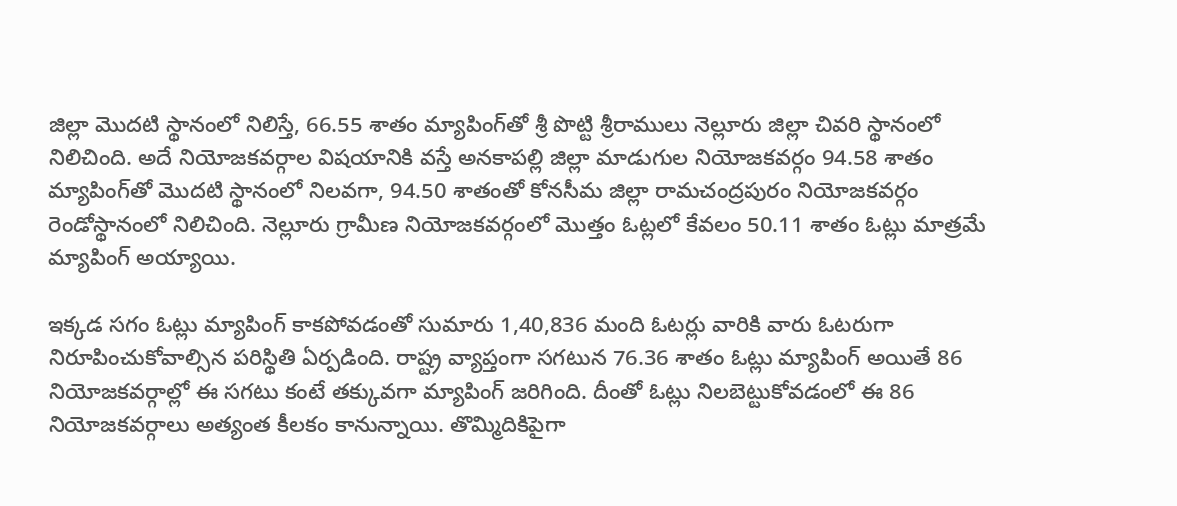జిల్లా మొదటి స్థానంలో నిలిస్తే, 66.55 శాతం మ్యాపింగ్‌తో శ్రీ పొట్టి శ్రీరాములు నెల్లూరు జిల్లా చివరి స్థానంలో నిలిచింది. అదే నియోజకవర్గాల విషయానికి వస్తే అనకాపల్లి జిల్లా మాడుగుల నియోజకవర్గం 94.58 శాతం మ్యాపింగ్‌తో మొదటి స్థానంలో నిలవగా, 94.50 శాతంతో కోనసీమ జిల్లా రామచంద్రపురం నియోజకవర్గం రెండోస్థానంలో నిలిచింది. నెల్లూరు గ్రామీణ నియోజకవర్గంలో మొత్తం ఓట్లలో కేవలం 50.11 శాతం ఓట్లు మాత్రమే మ్యాపింగ్‌ అయ్యాయి.

ఇక్కడ సగం ఓట్లు మ్యాపింగ్‌ కాకపోవడంతో సుమారు 1,40,836 మంది ఓటర్లు వారికి వారు ఓటరుగా నిరూపించుకోవాల్సిన పరిస్థితి ఏర్పడింది. రాష్ట్ర వ్యాప్తంగా సగటున 76.36 శాతం ఓట్లు మ్యాపింగ్‌ అయితే 86 నియోజకవర్గాల్లో ఈ సగటు కంటే తక్కువగా మ్యాపింగ్‌ జరిగింది. దీంతో ఓట్లు నిలబెట్టుకోవడంలో ఈ 86 నియోజకవర్గాలు అత్యంత కీలకం కానున్నాయి. తొమ్మిదికిపైగా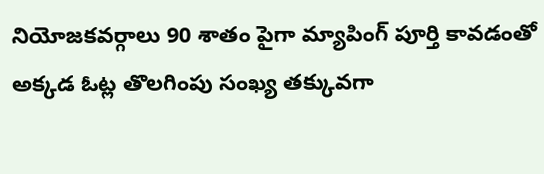నియోజకవర్గాలు 90 శాతం పైగా మ్యాపింగ్‌ పూర్తి కావడంతో అక్కడ ఓట్ల తొలగింపు సంఖ్య తక్కువగా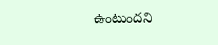ఉంటుందని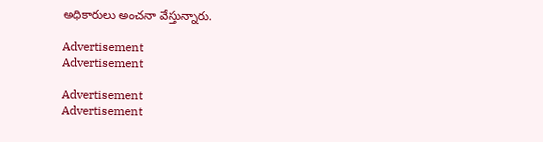అధికారులు అంచనా వేస్తున్నారు.

Advertisement
Advertisement

Advertisement
Advertisement